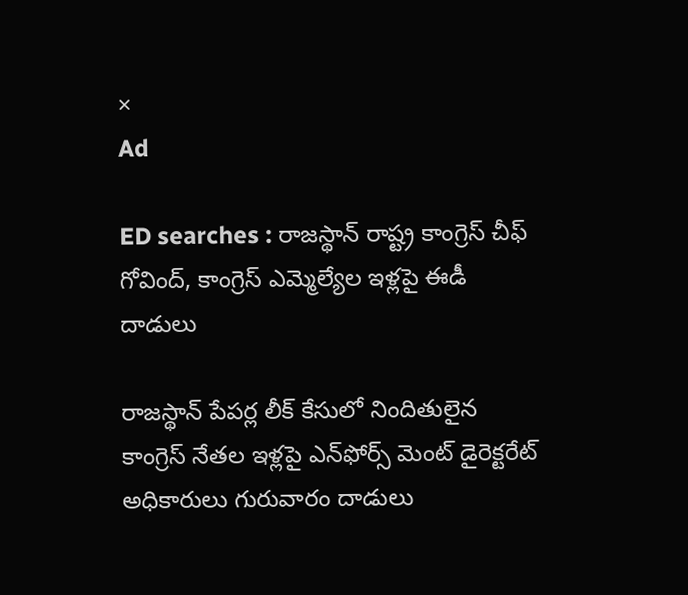×
Ad

ED searches : రాజస్థాన్ రాష్ట్ర కాంగ్రెస్ చీఫ్ గోవింద్, కాంగ్రెస్ ఎమ్మెల్యేల ఇళ్లపై ఈడీ దాడులు

రాజస్థాన్ పేపర్ల లీక్ కేసులో నిందితులైన కాంగ్రెస్ నేతల ఇళ్లపై ఎన్‌ఫోర్స్ మెంట్ డైరెక్టరేట్ అధికారులు గురువారం దాడులు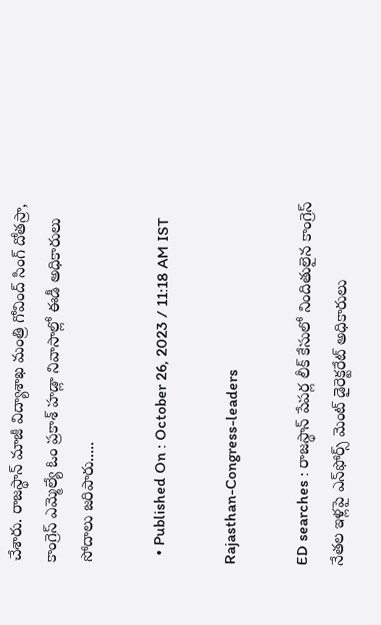చేశారు. రాజస్థాన్ మాజీ విద్యాశాఖ మంత్రి గోవింద్ సింగ్ దోతస్రా, కాంగ్రెస్ ఎమ్మెల్యే ఓం ప్రకాశ్ హడ్లా నివాసాల్లో ఈడీ అధికారులు సోదాలు జరిపారు.....

  • Published On : October 26, 2023 / 11:18 AM IST

Rajasthan-Congress-leaders

ED searches : రాజస్థాన్ పేపర్ల లీక్ కేసులో నిందితులైన కాంగ్రెస్ నేతల ఇళ్లపై ఎన్‌ఫోర్స్ మెంట్ డైరెక్టరేట్ అధికారులు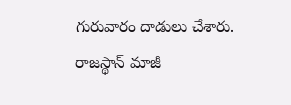గురువారం దాడులు చేశారు. రాజస్థాన్ మాజీ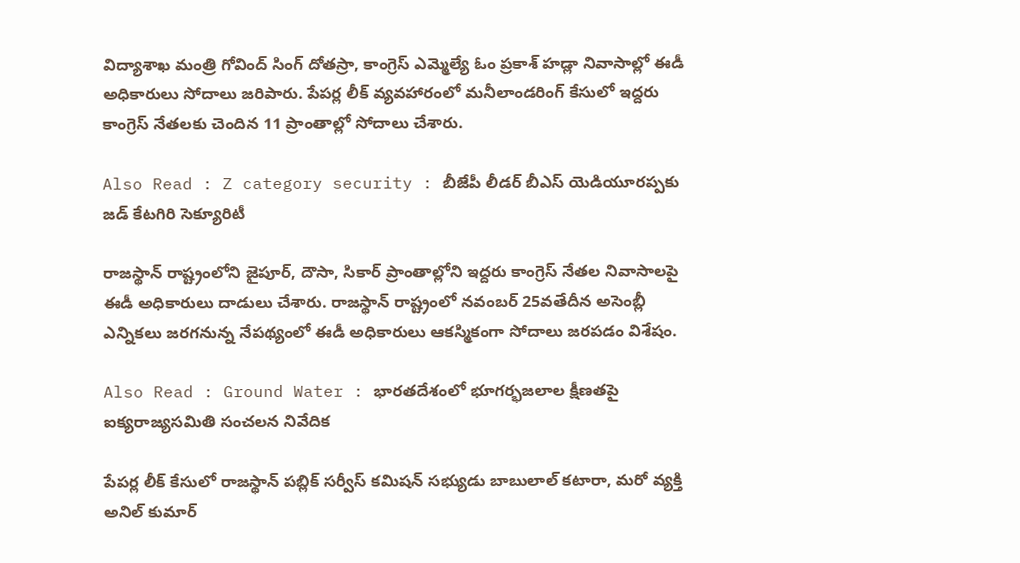విద్యాశాఖ మంత్రి గోవింద్ సింగ్ దోతస్రా, కాంగ్రెస్ ఎమ్మెల్యే ఓం ప్రకాశ్ హడ్లా నివాసాల్లో ఈడీ అధికారులు సోదాలు జరిపారు. పేపర్ల లీక్ వ్యవహారంలో మనీలాండరింగ్ కేసులో ఇద్దరు కాంగ్రెస్ నేతలకు చెందిన 11 ప్రాంతాల్లో సోదాలు చేశారు.

Also Read : Z category security : బీజేపీ లీడర్ బీఎస్ యెడియూరప్పకు జడ్ కేటగిరి సెక్యూరిటీ

రాజస్థాన్ రాష్ట్రంలోని జైపూర్, దౌసా, సికార్ ప్రాంతాల్లోని ఇద్దరు కాంగ్రెస్ నేతల నివాసాలపై ఈడీ అధికారులు దాడులు చేశారు. రాజస్థాన్ రాష్ట్రంలో నవంబర్ 25వతేదీన అసెంబ్లీ ఎన్నికలు జరగనున్న నేపథ్యంలో ఈడీ అధికారులు ఆకస్మికంగా సోదాలు జరపడం విశేషం.

Also Read : Ground Water : భారతదేశంలో భూగర్భజలాల క్షీణతపై ఐక్యరాజ్యసమితి సంచలన నివేదిక

పేపర్ల లీక్ కేసులో రాజస్థాన్ పబ్లిక్ సర్వీస్ కమిషన్ సభ్యుడు బాబులాల్ కటారా, మరో వ్యక్తి అనిల్ కుమార్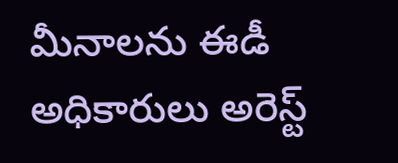మీనాలను ఈడీ అధికారులు అరెస్ట్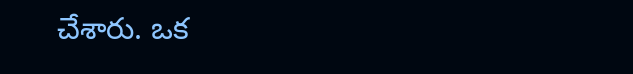చేశారు. ఒక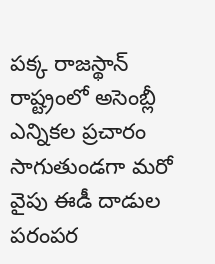పక్క రాజస్థాన్ రాష్ట్రంలో అసెంబ్లీ ఎన్నికల ప్రచారం సాగుతుండగా మరో వైపు ఈడీ దాడుల పరంపర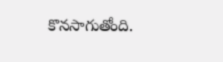కొనసాగుతోంది.